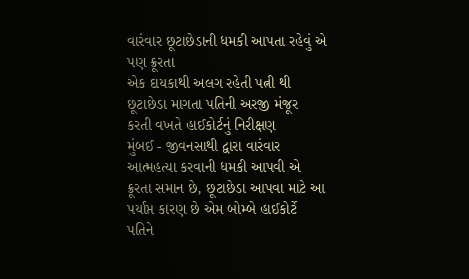વારંવાર છૂટાછેડાની ધમકી આપતા રહેવું એ પણ ક્રૂરતા
એક દાયકાથી અલગ રહેતી પત્ની થી છૂટાછેડા માગતા પતિની અરજી મંજૂર કરતી વખતે હાઈકોર્ટનું નિરીક્ષણ
મુંબઈ - જીવનસાથી દ્વારા વારંવાર આત્મહત્યા કરવાની ધમકી આપવી એ ક્રૂરતા સમાન છે, છૂટાછેડા આપવા માટે આ પર્યાપ્ત કારણ છે એમ બોમ્બે હાઈકોર્ટે પતિને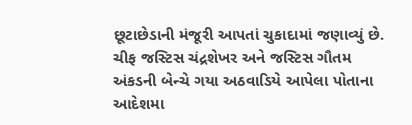છૂટાછેડાની મંજૂરી આપતાં ચુકાદામાં જણાવ્યું છે.
ચીફ જસ્ટિસ ચંદ્રશેખર અને જસ્ટિસ ગૌતમ અંકડની બેન્ચે ગયા અઠવાડિયે આપેલા પોતાના આદેશમા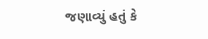જણાવ્યું હતું કે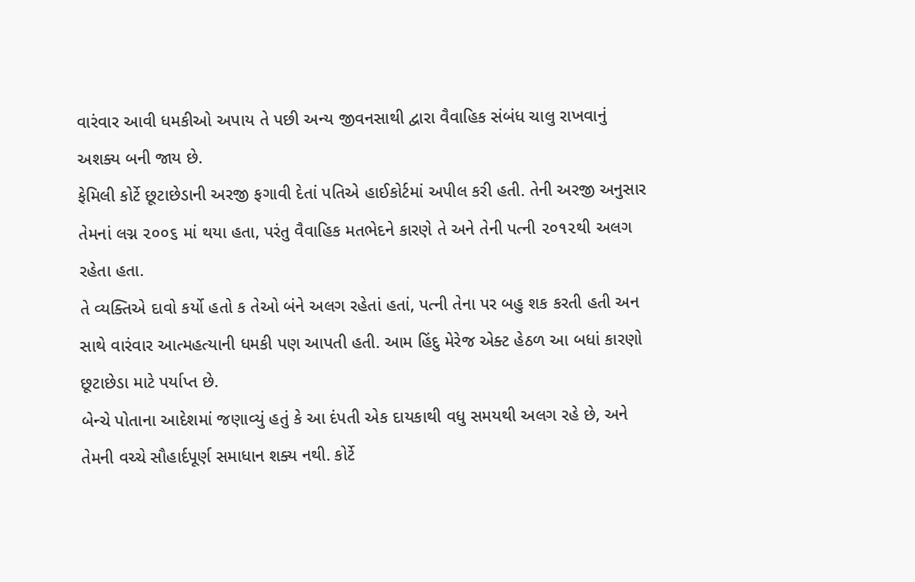વારંવાર આવી ધમકીઓ અપાય તે પછી અન્ય જીવનસાથી દ્વારા વૈવાહિક સંબંધ ચાલુ રાખવાનું અશક્ય બની જાય છે.
ફેમિલી કોર્ટે છૂટાછેડાની અરજી ફગાવી દેતાં પતિએ હાઈકોર્ટમાં અપીલ કરી હતી. તેની અરજી અનુસાર તેમનાં લગ્ન ૨૦૦૬ માં થયા હતા, પરંતુ વૈવાહિક મતભેદને કારણે તે અને તેની પત્ની ૨૦૧૨થી અલગ રહેતા હતા.
તે વ્યક્તિએ દાવો કર્યો હતો ક તેઓ બંને અલગ રહેતાં હતાં, પત્ની તેના પર બહુ શક કરતી હતી અન સાથે વારંવાર આત્મહત્યાની ધમકી પણ આપતી હતી. આમ હિંદુ મેરેજ એક્ટ હેઠળ આ બધાં કારણો છૂટાછેડા માટે પર્યાપ્ત છે.
બેન્ચે પોતાના આદેશમાં જણાવ્યું હતું કે આ દંપતી એક દાયકાથી વધુ સમયથી અલગ રહે છે, અને તેમની વચ્ચે સૌહાર્દપૂર્ણ સમાધાન શક્ય નથી. કોર્ટે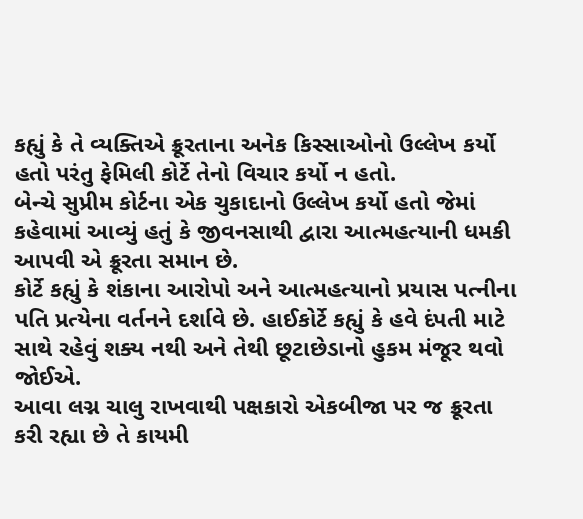કહ્યું કે તે વ્યક્તિએ ક્રૂરતાના અનેક કિસ્સાઓનો ઉલ્લેખ કર્યો હતો પરંતુ ફેમિલી કોર્ટે તેનો વિચાર કર્યો ન હતો.
બેન્ચે સુપ્રીમ કોર્ટના એક ચુકાદાનો ઉલ્લેખ કર્યો હતો જેમાં કહેવામાં આવ્યું હતું કે જીવનસાથી દ્વારા આત્મહત્યાની ધમકી આપવી એ ક્રૂરતા સમાન છે.
કોર્ટે કહ્યું કે શંકાના આરોપો અને આત્મહત્યાનો પ્રયાસ પત્નીના પતિ પ્રત્યેના વર્તનને દર્શાવે છે. હાઈકોર્ટે કહ્યું કે હવે દંપતી માટે સાથે રહેવું શક્ય નથી અને તેથી છૂટાછેડાનો હુકમ મંજૂર થવો જોઈએ.
આવા લગ્ન ચાલુ રાખવાથી પક્ષકારો એકબીજા પર જ ક્રૂરતા કરી રહ્યા છે તે કાયમી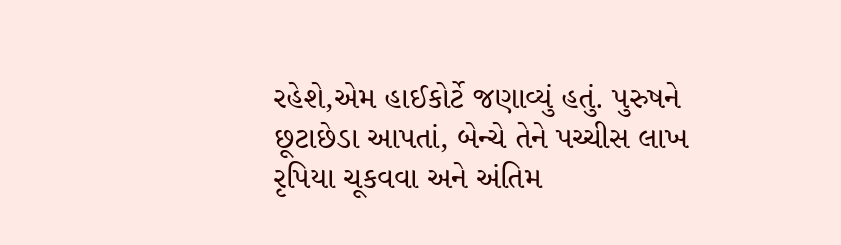રહેશે,એમ હાઈકોર્ટે જણાવ્યું હતું. પુરુષને છૂટાછેડા આપતાં, બેન્ચે તેને પચ્ચીસ લાખ રૃપિયા ચૂકવવા અને અંતિમ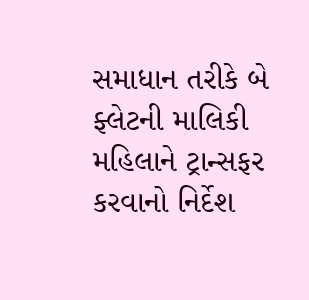સમાધાન તરીકે બે ફ્લેટની માલિકી મહિલાને ટ્રાન્સફર કરવાનો નિર્દેશ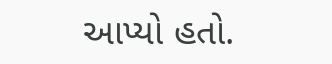આપ્યો હતો.